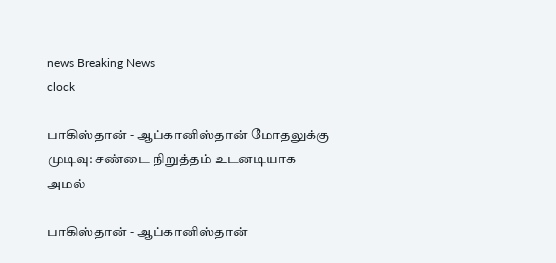news Breaking News
clock

பாகிஸ்தான் - ஆப்கானிஸ்தான் மோதலுக்கு முடிவு: சண்டை நிறுத்தம் உடனடியாக அமல்

பாகிஸ்தான் - ஆப்கானிஸ்தான்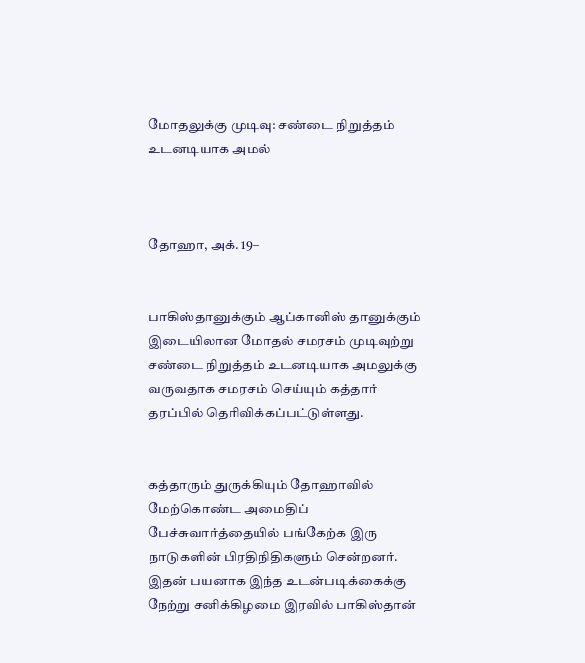மோதலுக்கு முடிவு: சண்டை நிறுத்தம் உடனடியாக அமல்



தோஹா, அக். 19–


பாகிஸ்தானுக்கும் ஆப்கானிஸ் தானுக்கும் இடையிலான மோதல் சமரசம் முடிவுற்று சண்டை நிறுத்தம் உடனடியாக அமலுக்கு வருவதாக சமரசம் செய்யும் கத்தார் தரப்பில் தெரிவிக்கப்பட்டுள்ளது.


கத்தாரும் துருக்கியும் தோஹாவில் மேற்கொண்ட அமைதிப் பேச்சுவார்த்தையில் பங்கேற்க இரு நாடுகளின் பிரதிநிதிகளும் சென்றனர். இதன் பயனாக இந்த உடன்படிக்கைக்கு நேற்று சனிக்கிழமை இரவில் பாகிஸ்தான்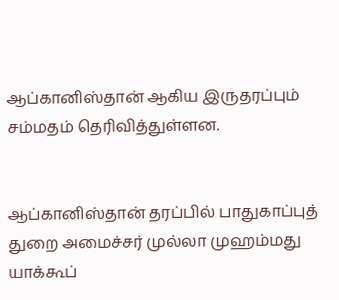ஆப்கானிஸ்தான் ஆகிய இருதரப்பும் சம்மதம் தெரிவித்துள்ளன.


ஆப்கானிஸ்தான் தரப்பில் பாதுகாப்புத் துறை அமைச்சர் முல்லா முஹம்மது யாக்கூப்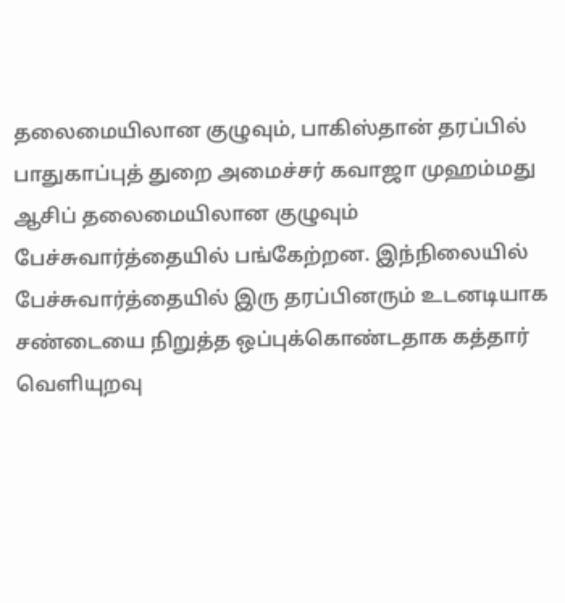தலைமையிலான குழுவும், பாகிஸ்தான் தரப்பில் பாதுகாப்புத் துறை அமைச்சர் கவாஜா முஹம்மது ஆசிப் தலைமையிலான குழுவும் பேச்சுவார்த்தையில் பங்கேற்றன. இந்நிலையில் பேச்சுவார்த்தையில் இரு தரப்பினரும் உடனடியாக சண்டையை நிறுத்த ஒப்புக்கொண்டதாக கத்தார் வெளியுறவு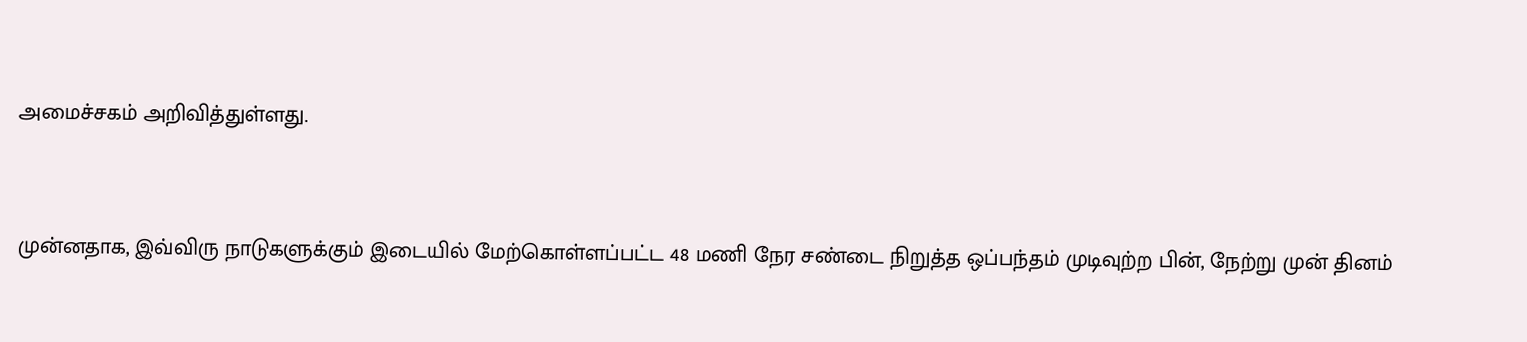அமைச்சகம் அறிவித்துள்ளது.


முன்னதாக, இவ்விரு நாடுகளுக்கும் இடையில் மேற்கொள்ளப்பட்ட 48 மணி நேர சண்டை நிறுத்த ஒப்பந்தம் முடிவுற்ற பின், நேற்று முன் தினம்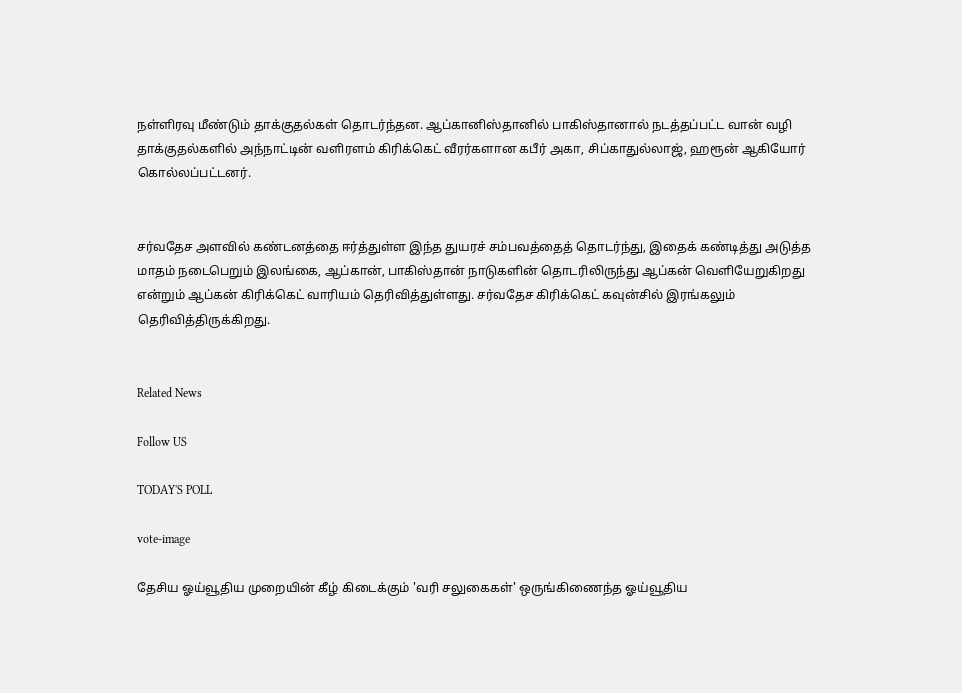நள்ளிரவு மீண்டும் தாக்குதல்கள் தொடர்ந்தன. ஆப்கானிஸ்தானில் பாகிஸ்தானால் நடத்தப்பட்ட வான் வழி தாக்குதல்களில் அந்நாட்டின் வளிரளம் கிரிக்கெட் வீரர்களான கபீர் அகா, சிப்காதுல்லாஜ், ஹரூன் ஆகியோர் கொல்லப்பட்டனர்.


சர்வதேச அளவில் கண்டனத்தை ஈர்த்துள்ள இந்த துயரச் சம்பவத்தைத் தொடர்ந்து, இதைக் கண்டித்து அடுத்த மாதம் நடைபெறும் இலங்கை, ஆப்கான், பாகிஸ்தான் நாடுகளின் தொடரிலிருந்து ஆப்கன் வெளியேறுகிறது என்றும் ஆப்கன் கிரிக்கெட் வாரியம் தெரிவித்துள்ளது. சர்வதேச கிரிக்கெட் கவுன்சில் இரங்கலும் தெரிவித்திருக்கிறது.


Related News

Follow US

TODAY'S POLL

vote-image

தேசிய ஓய்வூதிய முறையின் கீழ் கிடைக்கும் 'வரி சலுகைகள்' ஒருங்கிணைந்த ஓய்வூதிய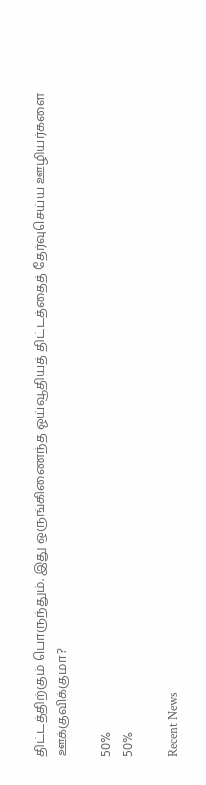திட்டத்திற்கும் பொருந்தும். இது ஒருங்கிணைந்த ஓய்வூதியத் திட்டத்தைத் தேர்வுசெய்ய ஊழியர்களை ஊக்குவிக்குமா?

50%
50%

Recent News